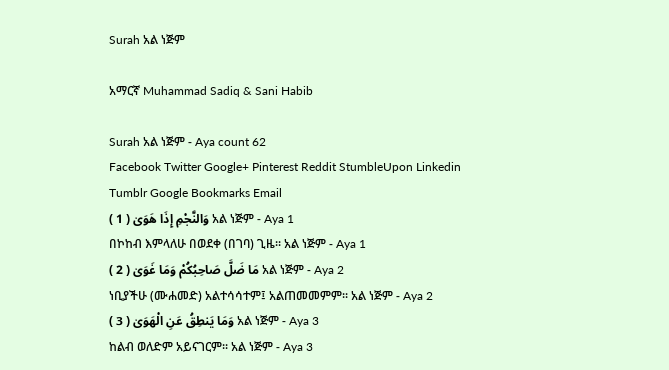Surah አል ነጅም

አማርኛ Muhammad Sadiq & Sani Habib

Surah አል ነጅም - Aya count 62
Facebook Twitter Google+ Pinterest Reddit StumbleUpon Linkedin Tumblr Google Bookmarks Email
وَالنَّجْمِ إِذَا هَوَىٰ ( 1 ) አል ነጅም - Aya 1
በኮከብ እምላለሁ በወደቀ (በገባ) ጊዜ፡፡ አል ነጅም - Aya 1
مَا ضَلَّ صَاحِبُكُمْ وَمَا غَوَىٰ ( 2 ) አል ነጅም - Aya 2
ነቢያችሁ (ሙሐመድ) አልተሳሳተም፤ አልጠመመምም፡፡ አል ነጅም - Aya 2
وَمَا يَنطِقُ عَنِ الْهَوَىٰ ( 3 ) አል ነጅም - Aya 3
ከልብ ወለድም አይናገርም፡፡ አል ነጅም - Aya 3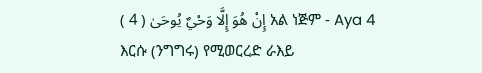إِنْ هُوَ إِلَّا وَحْيٌ يُوحَىٰ ( 4 ) አል ነጅም - Aya 4
እርሱ (ንግግሩ) የሚወርረድ ራእይ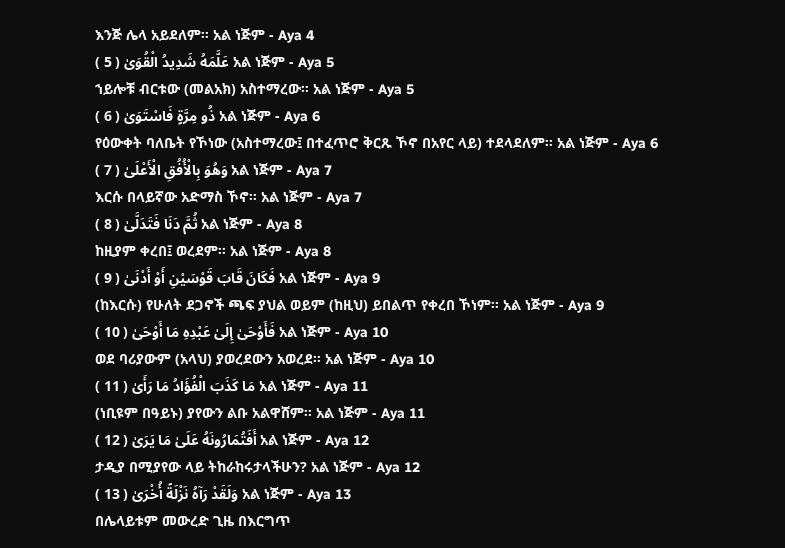እንጅ ሌላ አይደለም፡፡ አል ነጅም - Aya 4
عَلَّمَهُ شَدِيدُ الْقُوَىٰ ( 5 ) አል ነጅም - Aya 5
ኀይሎቹ ብርቱው (መልአክ) አስተማረው፡፡ አል ነጅም - Aya 5
ذُو مِرَّةٍ فَاسْتَوَىٰ ( 6 ) አል ነጅም - Aya 6
የዕውቀት ባለቤት የኾነው (አስተማረው፤ በተፈጥሮ ቅርጹ ኾኖ በአየር ላይ) ተደላደለም፡፡ አል ነጅም - Aya 6
وَهُوَ بِالْأُفُقِ الْأَعْلَىٰ ( 7 ) አል ነጅም - Aya 7
እርሱ በላይኛው አድማስ ኾኖ፡፡ አል ነጅም - Aya 7
ثُمَّ دَنَا فَتَدَلَّىٰ ( 8 ) አል ነጅም - Aya 8
ከዚያም ቀረበ፤ ወረደም፡፡ አል ነጅም - Aya 8
فَكَانَ قَابَ قَوْسَيْنِ أَوْ أَدْنَىٰ ( 9 ) አል ነጅም - Aya 9
(ከእርሱ) የሁለት ደጋኖች ጫፍ ያህል ወይም (ከዚህ) ይበልጥ የቀረበ ኾነም፡፡ አል ነጅም - Aya 9
فَأَوْحَىٰ إِلَىٰ عَبْدِهِ مَا أَوْحَىٰ ( 10 ) አል ነጅም - Aya 10
ወደ ባሪያውም (አላህ) ያወረደውን አወረደ፡፡ አል ነጅም - Aya 10
مَا كَذَبَ الْفُؤَادُ مَا رَأَىٰ ( 11 ) አል ነጅም - Aya 11
(ነቢዩም በዓይኑ) ያየውን ልቡ አልዋሸም፡፡ አል ነጅም - Aya 11
أَفَتُمَارُونَهُ عَلَىٰ مَا يَرَىٰ ( 12 ) አል ነጅም - Aya 12
ታዲያ በሚያየው ላይ ትከራከሩታላችሁን? አል ነጅም - Aya 12
وَلَقَدْ رَآهُ نَزْلَةً أُخْرَىٰ ( 13 ) አል ነጅም - Aya 13
በሌላይቱም መውረድ ጊዜ በእርግጥ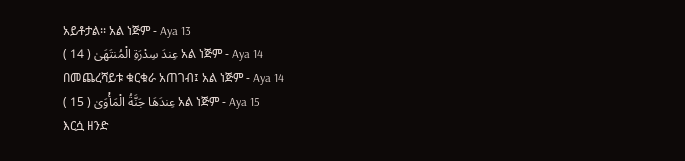አይቶታል፡፡ አል ነጅም - Aya 13
عِندَ سِدْرَةِ الْمُنتَهَىٰ ( 14 ) አል ነጅም - Aya 14
በመጨረሻይቱ ቁርቁራ አጠገብ፤ አል ነጅም - Aya 14
عِندَهَا جَنَّةُ الْمَأْوَىٰ ( 15 ) አል ነጅም - Aya 15
እርሷ ዘንድ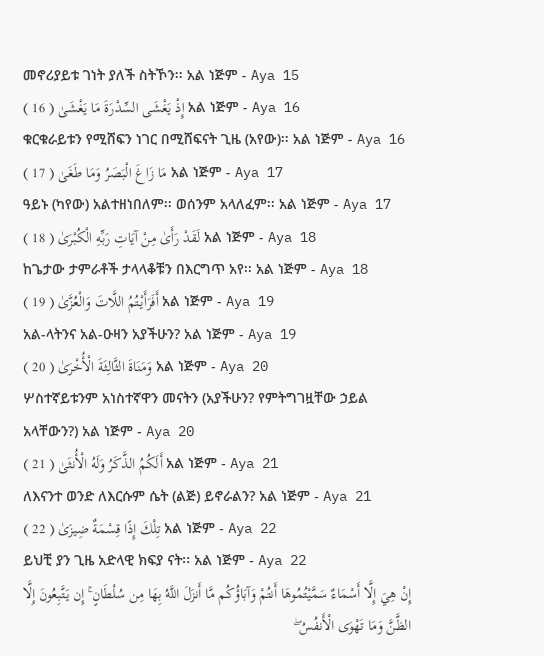መኖሪያይቱ ገነት ያለች ስትኾን፡፡ አል ነጅም - Aya 15
إِذْ يَغْشَى السِّدْرَةَ مَا يَغْشَىٰ ( 16 ) አል ነጅም - Aya 16
ቁርቁራይቱን የሚሸፍን ነገር በሚሸፍናት ጊዜ (አየው)፡፡ አል ነጅም - Aya 16
مَا زَاغَ الْبَصَرُ وَمَا طَغَىٰ ( 17 ) አል ነጅም - Aya 17
ዓይኑ (ካየው) አልተዘነበለም፡፡ ወሰንም አላለፈም፡፡ አል ነጅም - Aya 17
لَقَدْ رَأَىٰ مِنْ آيَاتِ رَبِّهِ الْكُبْرَىٰ ( 18 ) አል ነጅም - Aya 18
ከጌታው ታምራቶች ታላላቆቹን በእርግጥ አየ፡፡ አል ነጅም - Aya 18
أَفَرَأَيْتُمُ اللَّاتَ وَالْعُزَّىٰ ( 19 ) አል ነጅም - Aya 19
አል-ላትንና አል-ዑዛን አያችሁን? አል ነጅም - Aya 19
وَمَنَاةَ الثَّالِثَةَ الْأُخْرَىٰ ( 20 ) አል ነጅም - Aya 20
ሦስተኛይቱንም አነስተኛዋን መናትን (አያችሁን? የምትግገዟቸው ኃይል አላቸውን?) አል ነጅም - Aya 20
أَلَكُمُ الذَّكَرُ وَلَهُ الْأُنثَىٰ ( 21 ) አል ነጅም - Aya 21
ለእናንተ ወንድ ለእርሱም ሴት (ልጅ) ይኖራልን? አል ነጅም - Aya 21
تِلْكَ إِذًا قِسْمَةٌ ضِيزَىٰ ( 22 ) አል ነጅም - Aya 22
ይህቺ ያን ጊዜ አድላዊ ክፍያ ናት፡፡ አል ነጅም - Aya 22
إِنْ هِيَ إِلَّا أَسْمَاءٌ سَمَّيْتُمُوهَا أَنتُمْ وَآبَاؤُكُم مَّا أَنزَلَ اللَّهُ بِهَا مِن سُلْطَانٍ ۚ إِن يَتَّبِعُونَ إِلَّا الظَّنَّ وَمَا تَهْوَى الْأَنفُسُ ۖ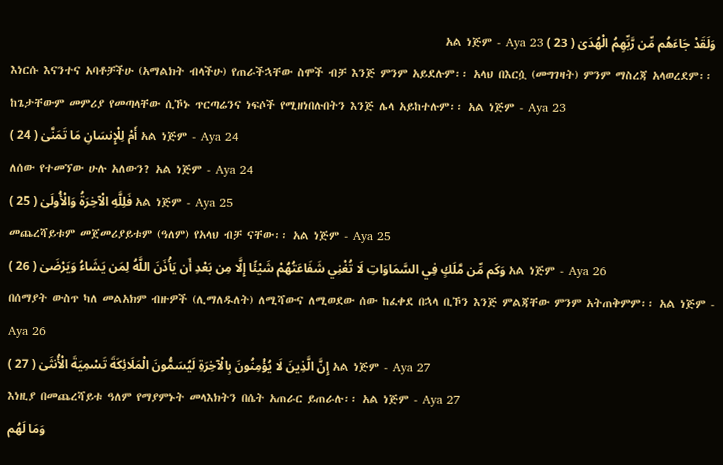وَلَقَدْ جَاءَهُم مِّن رَّبِّهِمُ الْهُدَىٰ ( 23 ) አል ነጅም - Aya 23
እነርሱ እናንተና አባቶቻችሁ (አማልክት ብላችሁ) የጠራችኋቸው ስሞች ብቻ እንጅ ምንም አይደሉም፡፡ አላህ በእርሷ (መግገዛት) ምንም ማስረጃ አላወረደም፡፡ ከጌታቸውም መምሪያ የመጣላቸው ሲኾኑ ጥርጣሬንና ነፍሶች የሚዘነበሉበትን እንጅ ሌላ አይከተሉም፡፡ አል ነጅም - Aya 23
أَمْ لِلْإِنسَانِ مَا تَمَنَّىٰ ( 24 ) አል ነጅም - Aya 24
ለሰው የተመኘው ሁሉ አለውን? አል ነጅም - Aya 24
فَلِلَّهِ الْآخِرَةُ وَالْأُولَىٰ ( 25 ) አል ነጅም - Aya 25
መጨረሻይቱም መጀመሪያይቱም (ዓለም) የአላህ ብቻ ናቸው፡፡ አል ነጅም - Aya 25
وَكَم مِّن مَّلَكٍ فِي السَّمَاوَاتِ لَا تُغْنِي شَفَاعَتُهُمْ شَيْئًا إِلَّا مِن بَعْدِ أَن يَأْذَنَ اللَّهُ لِمَن يَشَاءُ وَيَرْضَىٰ ( 26 ) አል ነጅም - Aya 26
በሰማያት ውስጥ ካለ መልአክም ብዙዎች (ሊማለዱለት) ለሚሻውና ለሚወደው ሰው ከፈቀደ በኋላ ቢኾን እንጅ ምልጃቸው ምንም አትጠቅምም፡፡ አል ነጅም - Aya 26
إِنَّ الَّذِينَ لَا يُؤْمِنُونَ بِالْآخِرَةِ لَيُسَمُّونَ الْمَلَائِكَةَ تَسْمِيَةَ الْأُنثَىٰ ( 27 ) አል ነጅም - Aya 27
እነዚያ በመጨረሻይቱ ዓለም የማያምኑት መላእክትን በሴት አጠራር ይጠራሉ፡፡ አል ነጅም - Aya 27
وَمَا لَهُم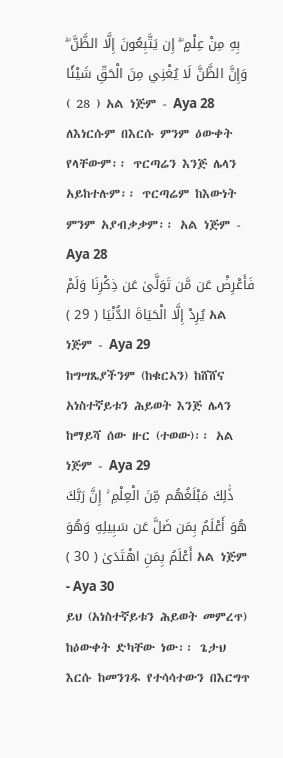بِهِ مِنْ عِلْمٍ ۖ إِن يَتَّبِعُونَ إِلَّا الظَّنَّ ۖ وَإِنَّ الظَّنَّ لَا يُغْنِي مِنَ الْحَقِّ شَيْئًا ( 28 ) አል ነጅም - Aya 28
ለእነርሱም በእርሱ ምንም ዕውቀት የላቸውም፡፡ ጥርጣሬን እንጅ ሌላን አይከተሉም፡፡ ጥርጣሬም ከእውነት ምንም አያብቃቃም፡፡ አል ነጅም - Aya 28
فَأَعْرِضْ عَن مَّن تَوَلَّىٰ عَن ذِكْرِنَا وَلَمْ يُرِدْ إِلَّا الْحَيَاةَ الدُّنْيَا ( 29 ) አል ነጅም - Aya 29
ከግሣጼያችንም (ከቁርኣን) ከሸሸና አነስተኛይቱን ሕይወት እንጅ ሌላን ከማይሻ ሰው ዙር (ተወው)፡፡ አል ነጅም - Aya 29
ذَٰلِكَ مَبْلَغُهُم مِّنَ الْعِلْمِ ۚ إِنَّ رَبَّكَ هُوَ أَعْلَمُ بِمَن ضَلَّ عَن سَبِيلِهِ وَهُوَ أَعْلَمُ بِمَنِ اهْتَدَىٰ ( 30 ) አል ነጅም - Aya 30
ይህ (አነስተኛይቱን ሕይወት መምረጥ) ከዕውቀት ድካቸው ነው፡፡ ጌታህ እርሱ ከመንገዱ የተሳሳተውን በእርግጥ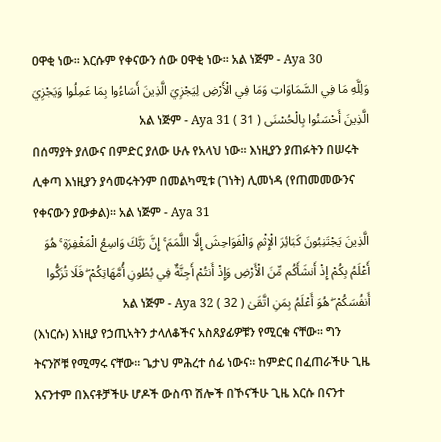ዐዋቂ ነው፡፡ እርሱም የቀናውን ሰው ዐዋቂ ነው፡፡ አል ነጅም - Aya 30
وَلِلَّهِ مَا فِي السَّمَاوَاتِ وَمَا فِي الْأَرْضِ لِيَجْزِيَ الَّذِينَ أَسَاءُوا بِمَا عَمِلُوا وَيَجْزِيَ الَّذِينَ أَحْسَنُوا بِالْحُسْنَى ( 31 ) አል ነጅም - Aya 31
በሰማያት ያለውና በምድር ያለው ሁሉ የአላህ ነው፡፡ እነዚያን ያጠፉትን በሠሩት ሊቀጣ እነዚያን ያሳመሩትንም በመልካሚቱ (ገነት) ሊመነዳ (የጠመመውንና የቀናውን ያውቃል)፡፡ አል ነጅም - Aya 31
الَّذِينَ يَجْتَنِبُونَ كَبَائِرَ الْإِثْمِ وَالْفَوَاحِشَ إِلَّا اللَّمَمَ ۚ إِنَّ رَبَّكَ وَاسِعُ الْمَغْفِرَةِ ۚ هُوَ أَعْلَمُ بِكُمْ إِذْ أَنشَأَكُم مِّنَ الْأَرْضِ وَإِذْ أَنتُمْ أَجِنَّةٌ فِي بُطُونِ أُمَّهَاتِكُمْ ۖ فَلَا تُزَكُّوا أَنفُسَكُمْ ۖ هُوَ أَعْلَمُ بِمَنِ اتَّقَىٰ ( 32 ) አል ነጅም - Aya 32
(እነርሱ) እነዚያ የኃጢኣትን ታላለቆችና አስጸያፊዎቹን የሚርቁ ናቸው፡፡ ግን ትናንሾቹ የሚማሩ ናቸው፡፡ ጌታህ ምሕረተ ሰፊ ነውና፡፡ ከምድር በፈጠራችሁ ጊዜ እናንተም በእናቶቻችሁ ሆዶች ውስጥ ሽሎች በኾናችሁ ጊዜ እርሱ በናንተ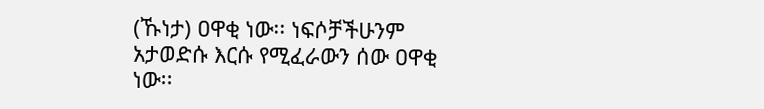(ኹነታ) ዐዋቂ ነው፡፡ ነፍሶቻችሁንም አታወድሱ እርሱ የሚፈራውን ሰው ዐዋቂ ነው፡፡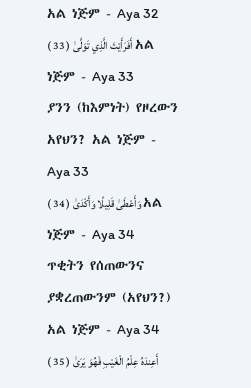አል ነጅም - Aya 32
أَفَرَأَيْتَ الَّذِي تَوَلَّىٰ ( 33 ) አል ነጅም - Aya 33
ያንን (ከእምነት) የዞረውን አየህን? አል ነጅም - Aya 33
وَأَعْطَىٰ قَلِيلًا وَأَكْدَىٰ ( 34 ) አል ነጅም - Aya 34
ጥቂትን የሰጠውንና ያቋረጠውንም (አየህን?) አል ነጅም - Aya 34
أَعِندَهُ عِلْمُ الْغَيْبِ فَهُوَ يَرَىٰ ( 35 )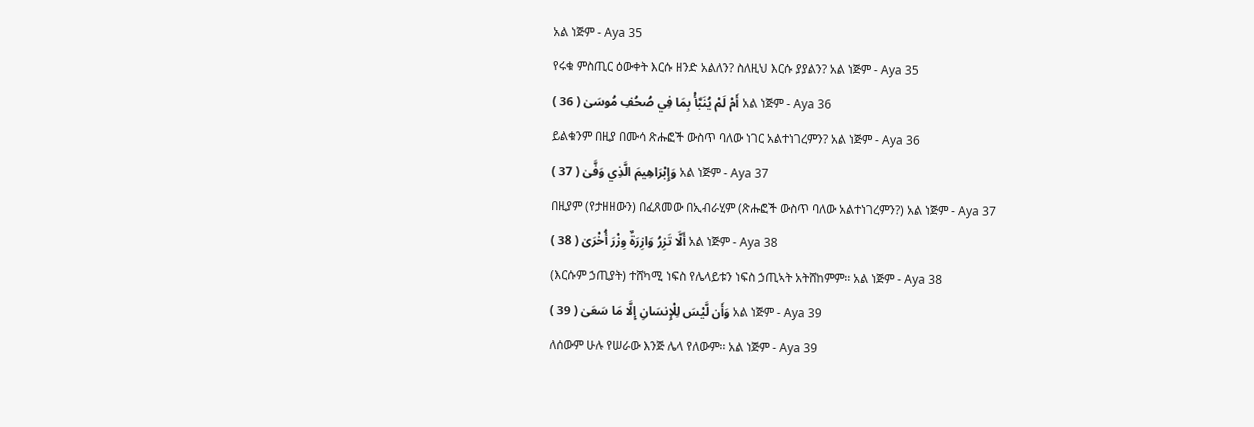አል ነጅም - Aya 35
የሩቁ ምስጢር ዕውቀት እርሱ ዘንድ አልለን? ስለዚህ እርሱ ያያልን? አል ነጅም - Aya 35
أَمْ لَمْ يُنَبَّأْ بِمَا فِي صُحُفِ مُوسَىٰ ( 36 ) አል ነጅም - Aya 36
ይልቁንም በዚያ በሙሳ ጽሑፎች ውስጥ ባለው ነገር አልተነገረምን? አል ነጅም - Aya 36
وَإِبْرَاهِيمَ الَّذِي وَفَّىٰ ( 37 ) አል ነጅም - Aya 37
በዚያም (የታዘዘውን) በፈጸመው በኢብራሂም (ጽሑፎች ውስጥ ባለው አልተነገረምን?) አል ነጅም - Aya 37
أَلَّا تَزِرُ وَازِرَةٌ وِزْرَ أُخْرَىٰ ( 38 ) አል ነጅም - Aya 38
(እርሱም ኃጢያት) ተሸካሚ ነፍስ የሌላይቱን ነፍስ ኃጢኣት አትሸከምም፡፡ አል ነጅም - Aya 38
وَأَن لَّيْسَ لِلْإِنسَانِ إِلَّا مَا سَعَىٰ ( 39 ) አል ነጅም - Aya 39
ለሰውም ሁሉ የሠራው እንጅ ሌላ የለውም፡፡ አል ነጅም - Aya 39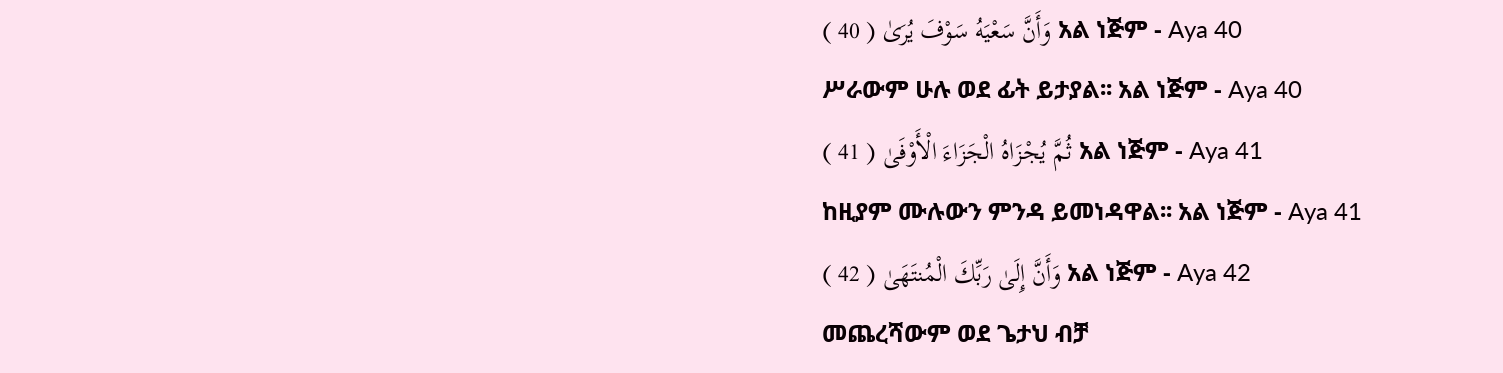وَأَنَّ سَعْيَهُ سَوْفَ يُرَىٰ ( 40 ) አል ነጅም - Aya 40
ሥራውም ሁሉ ወደ ፊት ይታያል፡፡ አል ነጅም - Aya 40
ثُمَّ يُجْزَاهُ الْجَزَاءَ الْأَوْفَىٰ ( 41 ) አል ነጅም - Aya 41
ከዚያም ሙሉውን ምንዳ ይመነዳዋል፡፡ አል ነጅም - Aya 41
وَأَنَّ إِلَىٰ رَبِّكَ الْمُنتَهَىٰ ( 42 ) አል ነጅም - Aya 42
መጨረሻውም ወደ ጌታህ ብቻ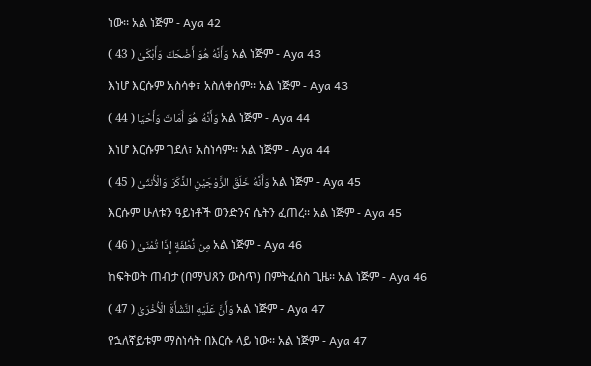ነው፡፡ አል ነጅም - Aya 42
وَأَنَّهُ هُوَ أَضْحَكَ وَأَبْكَىٰ ( 43 ) አል ነጅም - Aya 43
እነሆ እርሱም አስሳቀ፣ አስለቀሰም፡፡ አል ነጅም - Aya 43
وَأَنَّهُ هُوَ أَمَاتَ وَأَحْيَا ( 44 ) አል ነጅም - Aya 44
እነሆ እርሱም ገደለ፣ አስነሳም፡፡ አል ነጅም - Aya 44
وَأَنَّهُ خَلَقَ الزَّوْجَيْنِ الذَّكَرَ وَالْأُنثَىٰ ( 45 ) አል ነጅም - Aya 45
እርሱም ሁለቱን ዓይነቶች ወንድንና ሴትን ፈጠረ፡፡ አል ነጅም - Aya 45
مِن نُّطْفَةٍ إِذَا تُمْنَىٰ ( 46 ) አል ነጅም - Aya 46
ከፍትወት ጠብታ (በማህጸን ውስጥ) በምትፈሰስ ጊዜ፡፡ አል ነጅም - Aya 46
وَأَنَّ عَلَيْهِ النَّشْأَةَ الْأُخْرَىٰ ( 47 ) አል ነጅም - Aya 47
የኋለኛይቱም ማስነሳት በእርሱ ላይ ነው፡፡ አል ነጅም - Aya 47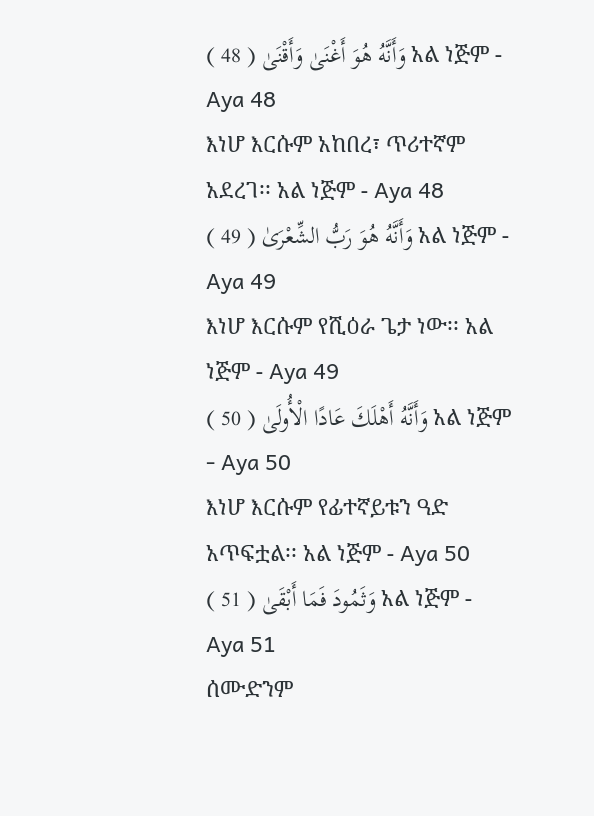وَأَنَّهُ هُوَ أَغْنَىٰ وَأَقْنَىٰ ( 48 ) አል ነጅም - Aya 48
እነሆ እርሱም አከበረ፣ ጥሪተኛም አደረገ፡፡ አል ነጅም - Aya 48
وَأَنَّهُ هُوَ رَبُّ الشِّعْرَىٰ ( 49 ) አል ነጅም - Aya 49
እነሆ እርሱም የሺዕራ ጌታ ነው፡፡ አል ነጅም - Aya 49
وَأَنَّهُ أَهْلَكَ عَادًا الْأُولَىٰ ( 50 ) አል ነጅም - Aya 50
እነሆ እርሱም የፊተኛይቱን ዓድ አጥፍቷል፡፡ አል ነጅም - Aya 50
وَثَمُودَ فَمَا أَبْقَىٰ ( 51 ) አል ነጅም - Aya 51
ሰሙድንም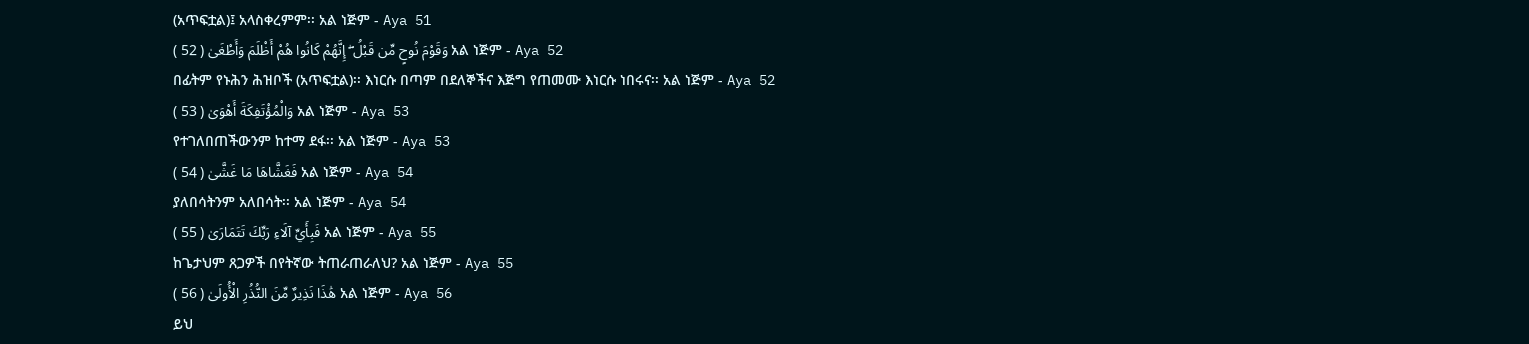(አጥፍቷል)፤ አላስቀረምም፡፡ አል ነጅም - Aya 51
وَقَوْمَ نُوحٍ مِّن قَبْلُ ۖ إِنَّهُمْ كَانُوا هُمْ أَظْلَمَ وَأَطْغَىٰ ( 52 ) አል ነጅም - Aya 52
በፊትም የኑሕን ሕዝቦች (አጥፍቷል)፡፡ እነርሱ በጣም በደለኞችና እጅግ የጠመሙ እነርሱ ነበሩና፡፡ አል ነጅም - Aya 52
وَالْمُؤْتَفِكَةَ أَهْوَىٰ ( 53 ) አል ነጅም - Aya 53
የተገለበጠችውንም ከተማ ደፋ፡፡ አል ነጅም - Aya 53
فَغَشَّاهَا مَا غَشَّىٰ ( 54 ) አል ነጅም - Aya 54
ያለበሳትንም አለበሳት፡፡ አል ነጅም - Aya 54
فَبِأَيِّ آلَاءِ رَبِّكَ تَتَمَارَىٰ ( 55 ) አል ነጅም - Aya 55
ከጌታህም ጸጋዎች በየትኛው ትጠራጠራለህ? አል ነጅም - Aya 55
هَٰذَا نَذِيرٌ مِّنَ النُّذُرِ الْأُولَىٰ ( 56 ) አል ነጅም - Aya 56
ይህ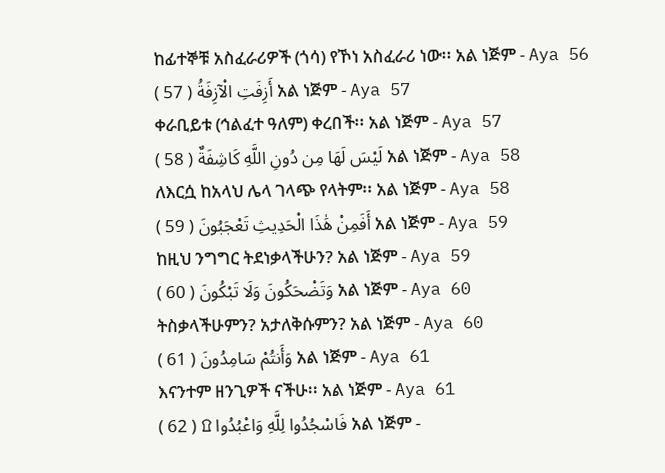ከፊተኞቹ አስፈራሪዎች (ጎሳ) የኾነ አስፈራሪ ነው፡፡ አል ነጅም - Aya 56
أَزِفَتِ الْآزِفَةُ ( 57 ) አል ነጅም - Aya 57
ቀራቢይቱ (ኅልፈተ ዓለም) ቀረበች፡፡ አል ነጅም - Aya 57
لَيْسَ لَهَا مِن دُونِ اللَّهِ كَاشِفَةٌ ( 58 ) አል ነጅም - Aya 58
ለእርሷ ከአላህ ሌላ ገላጭ የላትም፡፡ አል ነጅም - Aya 58
أَفَمِنْ هَٰذَا الْحَدِيثِ تَعْجَبُونَ ( 59 ) አል ነጅም - Aya 59
ከዚህ ንግግር ትደነቃላችሁን? አል ነጅም - Aya 59
وَتَضْحَكُونَ وَلَا تَبْكُونَ ( 60 ) አል ነጅም - Aya 60
ትስቃላችሁምን? አታለቅሱምን? አል ነጅም - Aya 60
وَأَنتُمْ سَامِدُونَ ( 61 ) አል ነጅም - Aya 61
እናንተም ዘንጊዎች ናችሁ፡፡ አል ነጅም - Aya 61
فَاسْجُدُوا لِلَّهِ وَاعْبُدُوا ۩ ( 62 ) አል ነጅም -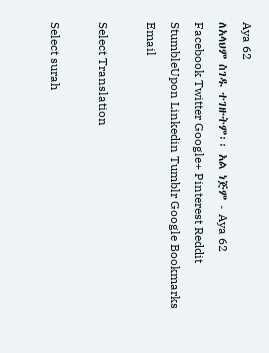Aya 62
ለአላህም ስገዱ ተገዙትም፡፡ አል ነጅም - Aya 62
Facebook Twitter Google+ Pinterest Reddit StumbleUpon Linkedin Tumblr Google Bookmarks Email

Select Translation

Select surah